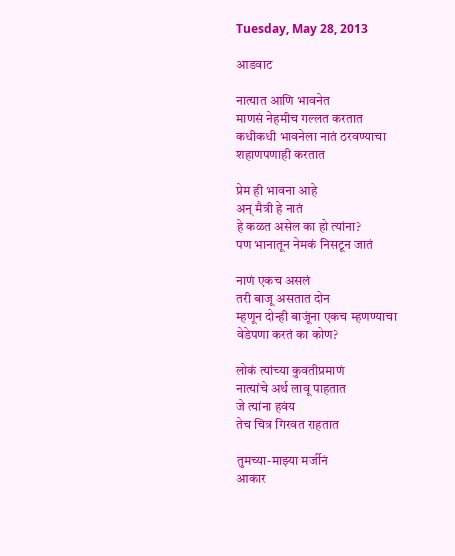Tuesday, May 28, 2013

आडवाट

नात्‍यात आणि भावनेत
माणसं नेहमीच गल्‍लत करतात
कधीकधी भावनेला नातं ठरवण्‍याचा
शहाणपणाही करतात

प्रेम ही भावना आहे
अन् मैत्री हे नातं
हे कळत असेल का हो त्‍यांना?
पण भानातून नेमकं निसटून जातं

नाणं एकच असलं
तरी बाजू असतात दोन
म्‍हणून दोन्‍ही बाजूंना एकच म्‍हणण्‍याचा
वेडेपणा करतं का कोण?

लोकं त्‍यांच्‍या कुवतीप्रमाणं
नात्‍यांचे अर्थ लावू पाहतात
जे त्‍यांना हवंय
तेच चित्र गिरवत राहतात

तुमच्‍या-माझ्या मर्जीनं
आकार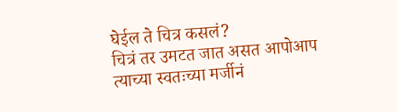घेईल ते चित्र कसलं?
चित्रं तर उमटत जात असत आपोआप
त्‍याच्‍या स्‍वतःच्‍या मर्जीनं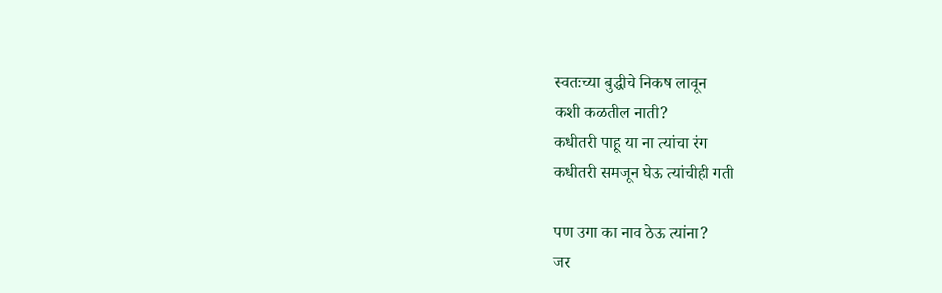स्‍वतःच्‍या बुद्धीचे निकष लावून
कशी कळतील नाती?
कधीतरी पाहू या ना त्‍यांचा रंग
कधीतरी समजून घेऊ त्‍यांचीही गती

पण उगा का नाव ठेऊ त्‍यांना?
जर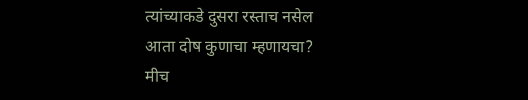त्‍यांच्‍याकडे दुसरा रस्‍ताच नसेल
आता दोष कुणाचा म्‍हणायचा?
मीच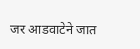जर आडवाटेने जात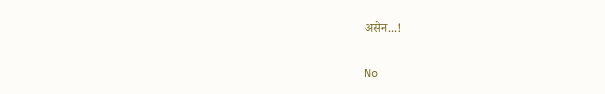असेन...!


No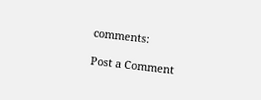comments:

Post a Comment